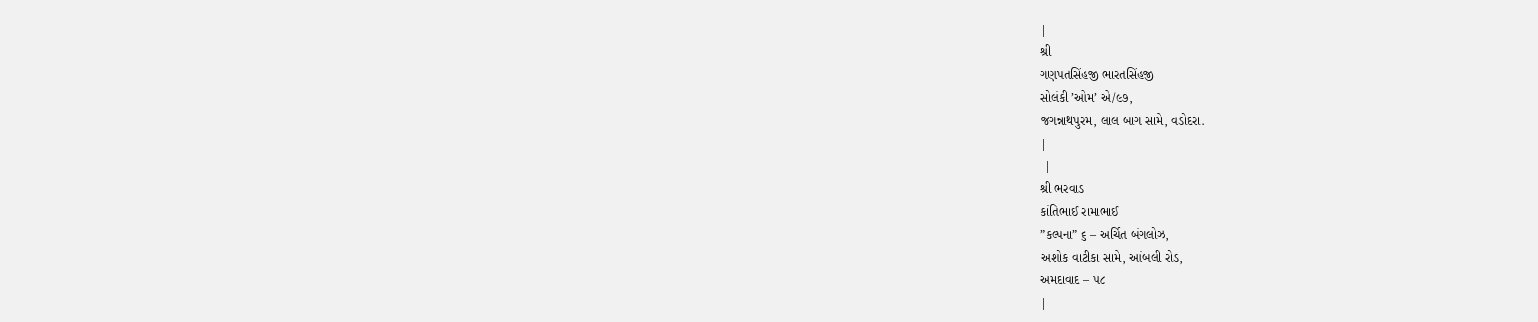|
શ્રી
ગણપતસિંહજી ભારતસિંહજી
સોલંકી ’ઓમ’ એ/૯૭,
જગન્નાથપુરમ, લાલ બાગ સામે, વડોદરા.
|
 |
શ્રી ભરવાડ
કાંતિભાઈ રામાભાઈ
”કલ્પના” ૬ – અર્ચિત બંગલોઝ,
અશોક વાટીકા સામે, આંબલી રોડ,
અમદાવાદ – ૫૮
|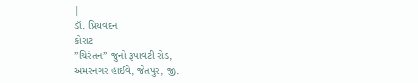|
ડૉ. પ્રિયવદન
કોરાટ
”ચિરંતન” જુનો રૂપાવટી રોડ,
અમરનગર હાઈવે, જેતપુર, જી.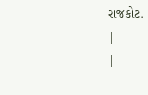રાજકોટ.
|
|